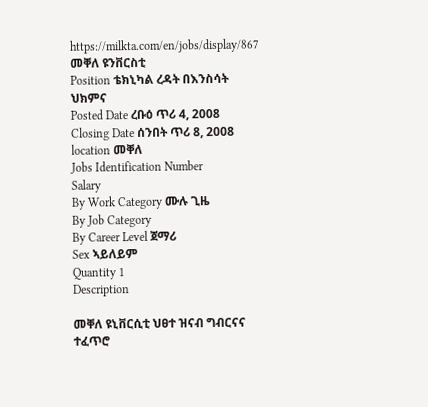https://milkta.com/en/jobs/display/867
መቐለ ዩንቨርስቲ
Position ቴክኒካል ረዳት በእንስሳት ህክምና
Posted Date ረቡዕ ጥሪ 4, 2008
Closing Date ሰንበት ጥሪ 8, 2008
location መቐለ
Jobs Identification Number
Salary
By Work Category ሙሉ ጊዜ
By Job Category
By Career Level ጀማሪ
Sex ኣይለይም
Quantity 1
Description

መቐለ ዩኒቨርሲቲ ህፀተ ዝናብ ግብርናና ተፈጥሮ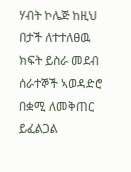ሃብት ኮሌጅ ከዚህ በታች ለተተለፀዉ ክፍት ይስራ መደብ ሰራተኞች ኣወዳድሮ በቋሚ ለመቅጠር ይፈልጋል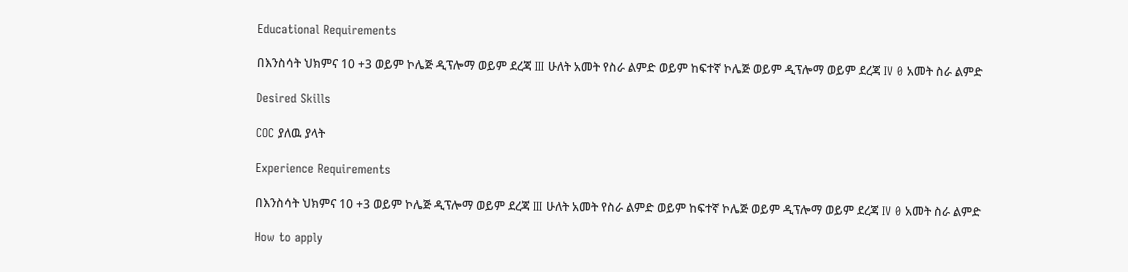Educational Requirements

በእንስሳት ህክምና 10 +3 ወይም ኮሌጅ ዲፕሎማ ወይም ደረጃ III ሁለት አመት የስራ ልምድ ወይም ከፍተኛ ኮሌጅ ወይም ዲፕሎማ ወይም ደረጃ IV 0 አመት ስራ ልምድ

Desired Skills

COC ያለዉ ያላት

Experience Requirements

በእንስሳት ህክምና 10 +3 ወይም ኮሌጅ ዲፕሎማ ወይም ደረጃ III ሁለት አመት የስራ ልምድ ወይም ከፍተኛ ኮሌጅ ወይም ዲፕሎማ ወይም ደረጃ IV 0 አመት ስራ ልምድ

How to apply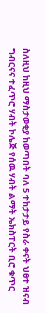ስለዚህ ከዚህ ማስታወቂያ ከወጣበት ባለ 5 ተከታታይ የስራ ቀናት ህፀተ ዝናብ ግብርናና ተፈጥሮ ሃብት ኮሌጅ የሰዉ ሃብት ልማት ኤክስፐርት ቢሮ ቁጥር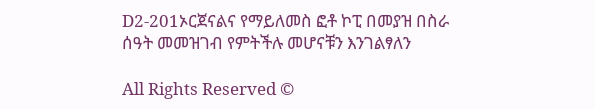D2-201ኦርጀናልና የማይለመስ ፎቶ ኮፒ በመያዝ በስራ ሰዓት መመዝገብ የምትችሉ መሆናቹን እንገልፃለን

All Rights Reserved ©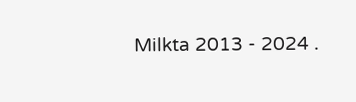Milkta 2013 - 2024 .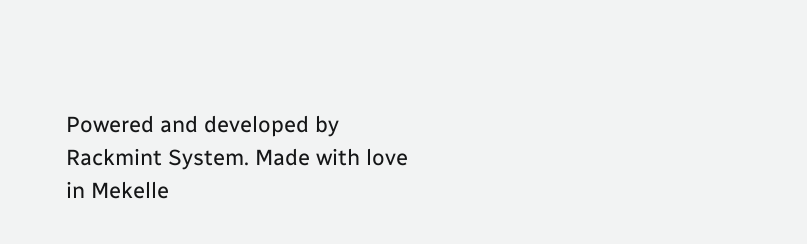Powered and developed by Rackmint System. Made with love in Mekelle